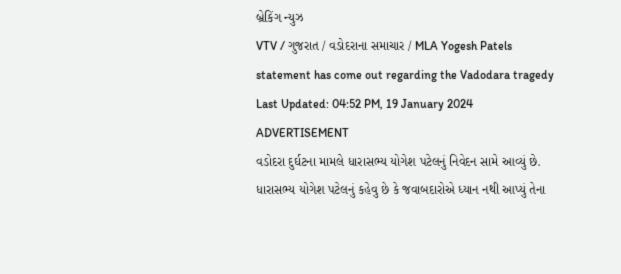બ્રેકિંગ ન્યુઝ
VTV / ગુજરાત / વડોદરાના સમાચાર / MLA Yogesh Patels statement has come out regarding the Vadodara tragedy
Last Updated: 04:52 PM, 19 January 2024
ADVERTISEMENT
વડોદરા દુર્ઘટના મામલે ધારાસભ્ય યોગેશ પટેલનું નિવેદન સામે આવ્યું છે. ધારાસભ્ય યોગેશ પટેલનું કહેવુ છે કે જવાબદારોએ ધ્યાન નથી આપ્યું તેના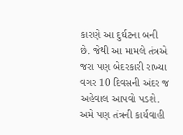કારણે આ દુર્ઘટના બની છે. જેથી આ મામલે તંત્રએ જરા પણ બેદરકારી રાખ્યા વગર 10 દિવસની અંદર જ અહેવાલ આપવો પડશે. અમે પણ તંત્રની કાર્યવાહી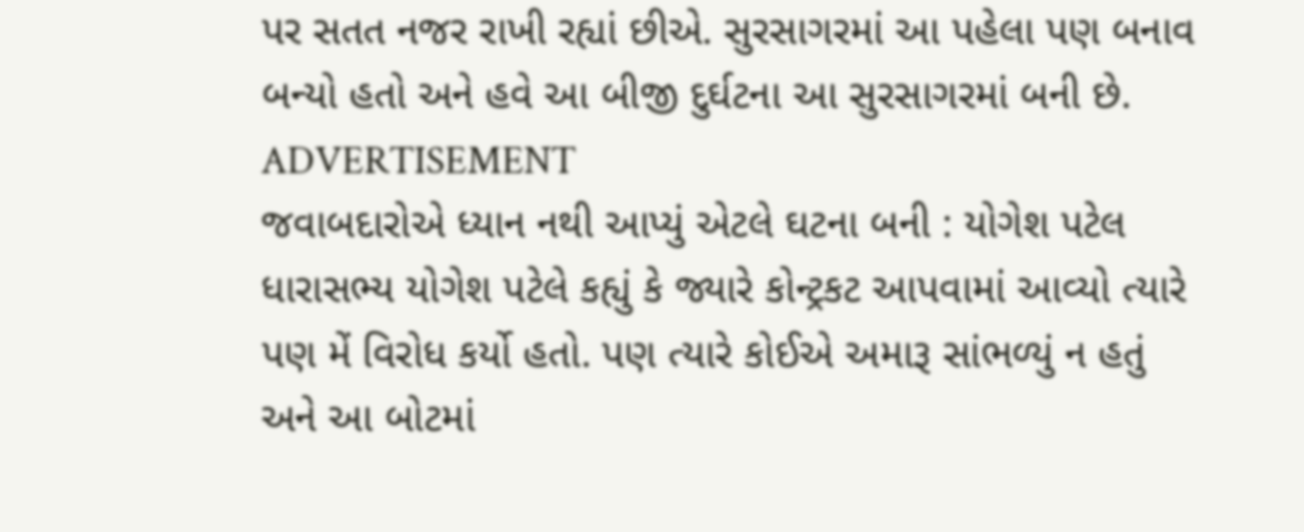પર સતત નજર રાખી રહ્યાં છીએ. સુરસાગરમાં આ પહેલા પણ બનાવ બન્યો હતો અને હવે આ બીજી દુર્ઘટના આ સુરસાગરમાં બની છે.
ADVERTISEMENT
જવાબદારોએ ધ્યાન નથી આપ્યું એટલે ઘટના બની : યોગેશ પટેલ
ધારાસભ્ય યોગેશ પટેલે કહ્યું કે જ્યારે કોન્ટ્રકટ આપવામાં આવ્યો ત્યારે પણ મેં વિરોધ કર્યો હતો. પણ ત્યારે કોઈએ અમારૂ સાંભળ્યું ન હતું અને આ બોટમાં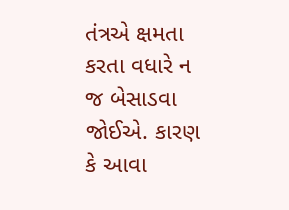તંત્રએ ક્ષમતા કરતા વધારે ન જ બેસાડવા જોઈએ. કારણ કે આવા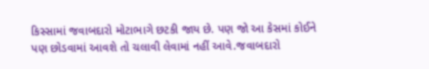કિસ્સામાં જવાબદારો મોટાભાગે છટકી જાય છે. પણ જો આ કેસમાં કોઈને પણ છોડવામાં આવશે તો ચલાવી લેવામાં નહીં આવે.જવાબદારો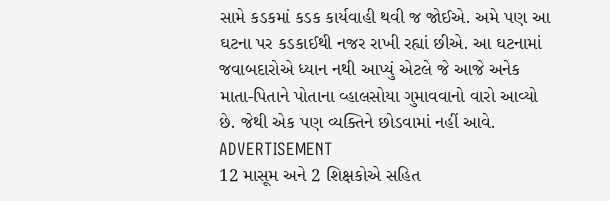સામે કડકમાં કડક કાર્યવાહી થવી જ જોઈએ. અમે પણ આ ઘટના પર કડકાઈથી નજર રાખી રહ્યાં છીએ. આ ઘટનામાં જવાબદારોએ ધ્યાન નથી આપ્યું એટલે જે આજે અનેક માતા-પિતાને પોતાના વ્હાલસોયા ગુમાવવાનો વારો આવ્યો છે. જેથી એક પણ વ્યક્તિને છોડવામાં નહીં આવે.
ADVERTISEMENT
12 માસૂમ અને 2 શિક્ષકોએ સહિત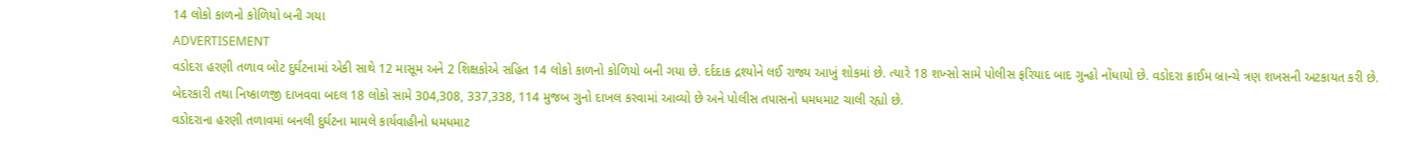14 લોકો કાળનો કોળિયો બની ગયા
ADVERTISEMENT
વડોદરા હરણી તળાવ બોટ દુર્ઘટનામાં એકી સાથે 12 માસૂમ અને 2 શિક્ષકોએ સહિત 14 લોકો કાળનો કોળિયો બની ગયા છે. દર્દદાક દ્રશ્યોને લઈ રાજ્ય આખું શોકમાં છે. ત્યારે 18 શખ્સો સામે પોલીસ ફરિયાદ બાદ ગુન્હો નોંધાયો છે. વડોદરા ક્રાઈમ બ્રાન્ચે ત્રણ શખસની અટકાયત કરી છે. બેદરકારી તથા નિષ્કાળજી દાખવવા બદલ 18 લોકો સામે 304,308, 337,338, 114 મુજબ ગુનો દાખલ કરવામાં આવ્યો છે અને પોલીસ તપાસનો ધમધમાટ ચાલી રહ્યો છે.
વડોદરાના હરણી તળાવમાં બનલી દુર્ઘટના મામલે કાર્યવાહીનો ધમધમાટ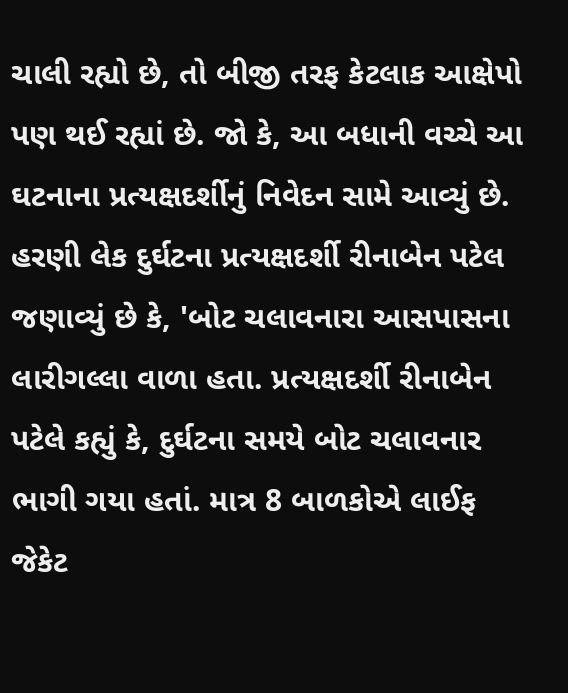ચાલી રહ્યો છે, તો બીજી તરફ કેટલાક આક્ષેપો પણ થઈ રહ્યાં છે. જો કે, આ બધાની વચ્ચે આ ઘટનાના પ્રત્યક્ષદર્શીનું નિવેદન સામે આવ્યું છે. હરણી લેક દુર્ઘટના પ્રત્યક્ષદર્શી રીનાબેન પટેલ જણાવ્યું છે કે, 'બોટ ચલાવનારા આસપાસના લારીગલ્લા વાળા હતા. પ્રત્યક્ષદર્શી રીનાબેન પટેલે કહ્યું કે, દુર્ઘટના સમયે બોટ ચલાવનાર ભાગી ગયા હતાં. માત્ર 8 બાળકોએ લાઈફ જેકેટ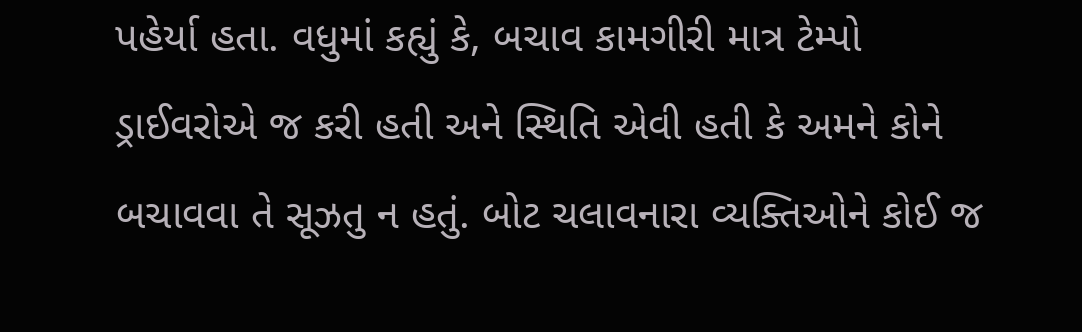પહેર્યા હતા. વધુમાં કહ્યું કે, બચાવ કામગીરી માત્ર ટેમ્પો ડ્રાઈવરોએ જ કરી હતી અને સ્થિતિ એવી હતી કે અમને કોને બચાવવા તે સૂઝતુ ન હતું. બોટ ચલાવનારા વ્યક્તિઓને કોઈ જ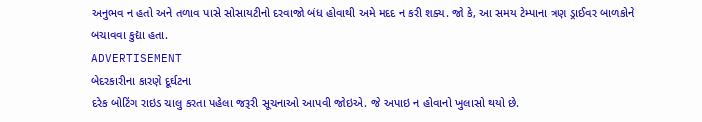અનુભવ ન હતો અને તળાવ પાસે સોસાયટીનો દરવાજો બંધ હોવાથી અમે મદદ ન કરી શક્ય. જો કે, આ સમય ટેમ્પાના ત્રણ ડ્રાઈવર બાળકોને બચાવવા કુદ્યા હતા.
ADVERTISEMENT
બેદરકારીના કારણે દૂર્ઘટના
દરેક બોટિંગ રાઇડ ચાલુ કરતા પહેલા જરૂરી સૂચનાઓ આપવી જોઇએ. જે અપાઇ ન હોવાનો ખુલાસો થયો છે.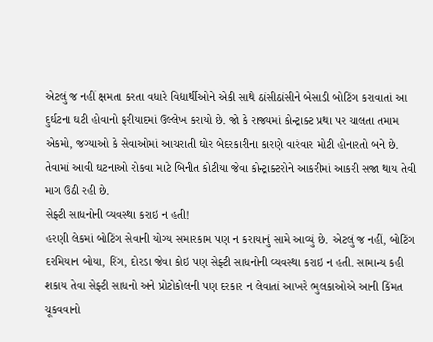એટલું જ નહીં ક્ષમતા કરતા વધારે વિદ્યાર્થીઓને એકી સાથે ઠાંસીઠાંસીને બેસાડી બોટિંગ કરાવાતાં આ દુર્ઘટના ઘટી હોવાનો ફરીયાદમાં ઉલ્લેખ કરાયો છે. જો કે રાજ્યમાં કોન્ટ્રાક્ટ પ્રથા પર ચાલતા તમામ એકમો, જગ્યાઓ કે સેવાઓમાં આચરાતી ઘોર બેદરકારીના કારણે વારંવાર મોટી હોનારતો બને છે. તેવામાં આવી ઘટનાઓ રોકવા માટે બિનીત કોટીયા જેવા કોન્ટ્રાક્ટરોને આકરીમાં આકરી સજા થાય તેવી માગ ઉઠી રહી છે.
સેફ્ટી સાધનોની વ્યવસ્થા કરાઇ ન હતી!
હરણી લેકમાં બોટિંગ સેવાની યોગ્ય સમારકામ પણ ન કરાયાનું સામે આવ્યું છે. એટલું જ નહીં, બોટિંગ દરમિયાન બોયા, રિંગ, દોરડા જેવા કોઇ પણ સેફ્ટી સાધનોની વ્યવસ્થા કરાઇ ન હતી. સામાન્ય કહી શકાય તેવા સેફ્ટી સાધનો અને પ્રોટોકોલની પણ દરકાર ન લેવાતાં આખરે ભુલકાઓએ આની કિંમત ચૂકવવાનો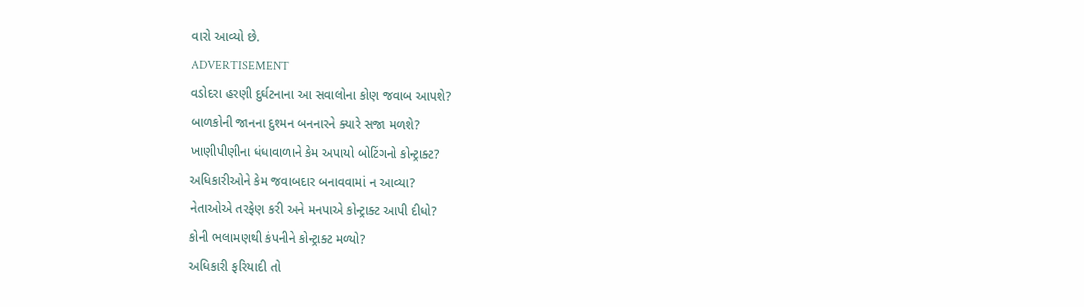વારો આવ્યો છે.
ADVERTISEMENT
વડોદરા હરણી દુર્ઘટનાના આ સવાલોના કોણ જવાબ આપશે?
બાળકોની જાનના દુશ્મન બનનારને ક્યારે સજા મળશે?
ખાણીપીણીના ધંધાવાળાને કેમ અપાયો બોટિંગનો કોન્ટ્રાક્ટ?
અધિકારીઓને કેમ જવાબદાર બનાવવામાં ન આવ્યા?
નેતાઓએ તરફેણ કરી અને મનપાએ કોન્ટ્રાક્ટ આપી દીધો?
કોની ભલામણથી કંપનીને કોન્ટ્રાક્ટ મળ્યો?
અધિકારી ફરિયાદી તો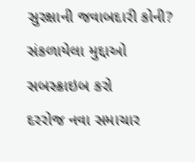સુરક્ષાની જવાબદારી કોની?
સંકળાયેલા મુદ્દાઓ
સબસ્ક્રાઇબ કરો
દરરોજ નવા સમાચાર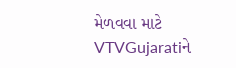મેળવવા માટે VTVGujaratiને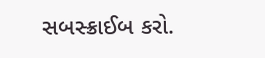સબસ્ક્રાઈબ કરો.